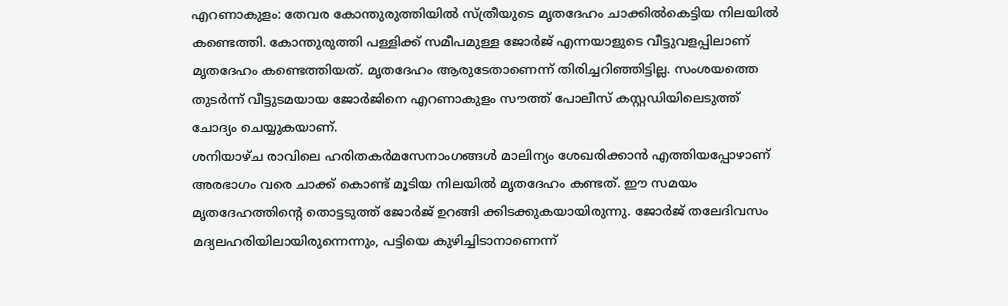എറണാകുളം: തേവര കോന്തുരുത്തിയിൽ സ്ത്രീയുടെ മൃതദേഹം ചാക്കിൽകെട്ടിയ നിലയിൽ കണ്ടെത്തി. കോന്തുരുത്തി പള്ളിക്ക് സമീപമുള്ള ജോർജ് എന്നയാളുടെ വീട്ടുവളപ്പിലാണ് മൃതദേഹം കണ്ടെത്തിയത്. മൃതദേഹം ആരുടേതാണെന്ന് തിരിച്ചറിഞ്ഞിട്ടില്ല. സംശയത്തെ തുടർന്ന് വീട്ടുടമയായ ജോർജിനെ എറണാകുളം സൗത്ത് പോലീസ് കസ്റ്റഡിയിലെടുത്ത് ചോദ്യം ചെയ്യുകയാണ്.
ശനിയാഴ്ച രാവിലെ ഹരിതകർമസേനാംഗങ്ങൾ മാലിന്യം ശേഖരിക്കാൻ എത്തിയപ്പോഴാണ് അരഭാഗം വരെ ചാക്ക് കൊണ്ട് മൂടിയ നിലയിൽ മൃതദേഹം കണ്ടത്. ഈ സമയം മൃതദേഹത്തിൻ്റെ തൊട്ടടുത്ത് ജോർജ് ഉറങ്ങി ക്കിടക്കുകയായിരുന്നു. ജോർജ് തലേദിവസം മദ്യലഹരിയിലായിരുന്നെന്നും, പട്ടിയെ കുഴിച്ചിടാനാണെന്ന്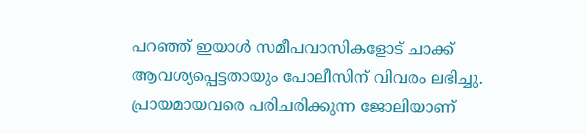പറഞ്ഞ് ഇയാൾ സമീപവാസികളോട് ചാക്ക് ആവശ്യപ്പെട്ടതായും പോലീസിന് വിവരം ലഭിച്ചു. പ്രായമായവരെ പരിചരിക്കുന്ന ജോലിയാണ്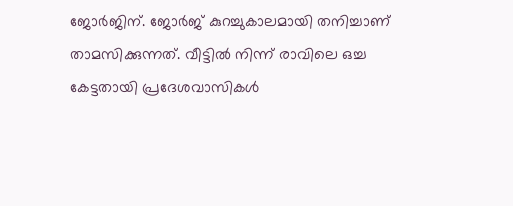ജോർജിന്. ജോർജ് കുറച്ചുകാലമായി തനിച്ചാണ് താമസിക്കുന്നത്. വീട്ടിൽ നിന്ന് രാവിലെ ഒച്ച കേട്ടതായി പ്രദേശവാസികൾ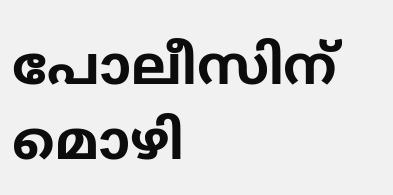പോലീസിന് മൊഴി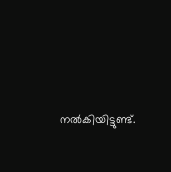നൽകിയിട്ടുണ്ട്.